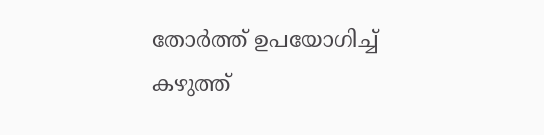തോർത്ത് ഉപയോഗിച്ച് കഴുത്ത്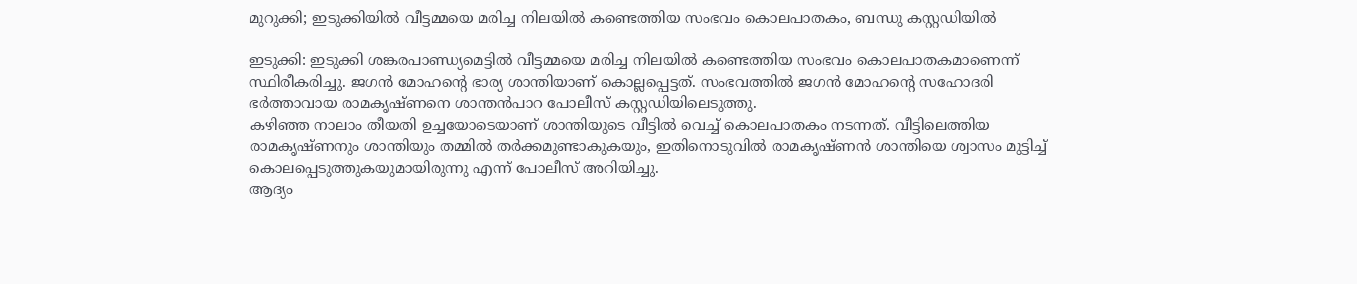മുറുക്കി; ഇടുക്കിയിൽ വീട്ടമ്മയെ മരിച്ച നിലയിൽ കണ്ടെത്തിയ സംഭവം കൊലപാതകം, ബന്ധു കസ്റ്റഡിയിൽ

ഇടുക്കി: ഇടുക്കി ശങ്കരപാണ്ഡ്യമെട്ടിൽ വീട്ടമ്മയെ മരിച്ച നിലയിൽ കണ്ടെത്തിയ സംഭവം കൊലപാതകമാണെന്ന് സ്ഥിരീകരിച്ചു. ജഗൻ മോഹന്റെ ഭാര്യ ശാന്തിയാണ് കൊല്ലപ്പെട്ടത്. സംഭവത്തിൽ ജഗൻ മോഹന്റെ സഹോദരി ഭർത്താവായ രാമകൃഷ്ണനെ ശാന്തൻപാറ പോലീസ് കസ്റ്റഡിയിലെടുത്തു.
കഴിഞ്ഞ നാലാം തീയതി ഉച്ചയോടെയാണ് ശാന്തിയുടെ വീട്ടിൽ വെച്ച് കൊലപാതകം നടന്നത്. വീട്ടിലെത്തിയ രാമകൃഷ്ണനും ശാന്തിയും തമ്മിൽ തർക്കമുണ്ടാകുകയും, ഇതിനൊടുവിൽ രാമകൃഷ്ണൻ ശാന്തിയെ ശ്വാസം മുട്ടിച്ച് കൊലപ്പെടുത്തുകയുമായിരുന്നു എന്ന് പോലീസ് അറിയിച്ചു.
ആദ്യം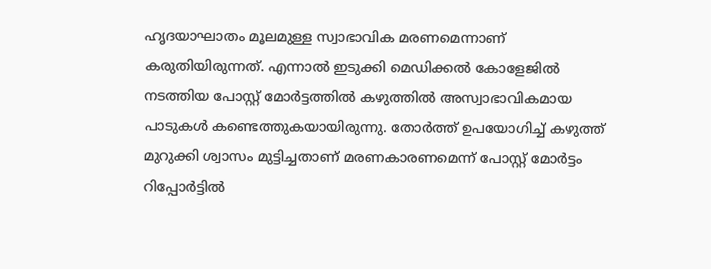ഹൃദയാഘാതം മൂലമുള്ള സ്വാഭാവിക മരണമെന്നാണ് കരുതിയിരുന്നത്. എന്നാൽ ഇടുക്കി മെഡിക്കൽ കോളേജിൽ നടത്തിയ പോസ്റ്റ് മോർട്ടത്തിൽ കഴുത്തിൽ അസ്വാഭാവികമായ പാടുകൾ കണ്ടെത്തുകയായിരുന്നു. തോർത്ത് ഉപയോഗിച്ച് കഴുത്ത് മുറുക്കി ശ്വാസം മുട്ടിച്ചതാണ് മരണകാരണമെന്ന് പോസ്റ്റ് മോർട്ടം റിപ്പോർട്ടിൽ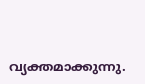വ്യക്തമാക്കുന്നു.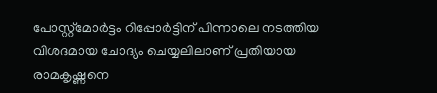പോസ്റ്റ്മോർട്ടം റിപ്പോർട്ടിന് പിന്നാലെ നടത്തിയ വിശദമായ ചോദ്യം ചെയ്യലിലാണ് പ്രതിയായ രാമകൃഷ്ണനെ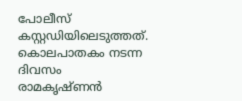പോലീസ് കസ്റ്റഡിയിലെടുത്തത്. കൊലപാതകം നടന്ന ദിവസം രാമകൃഷ്ണൻ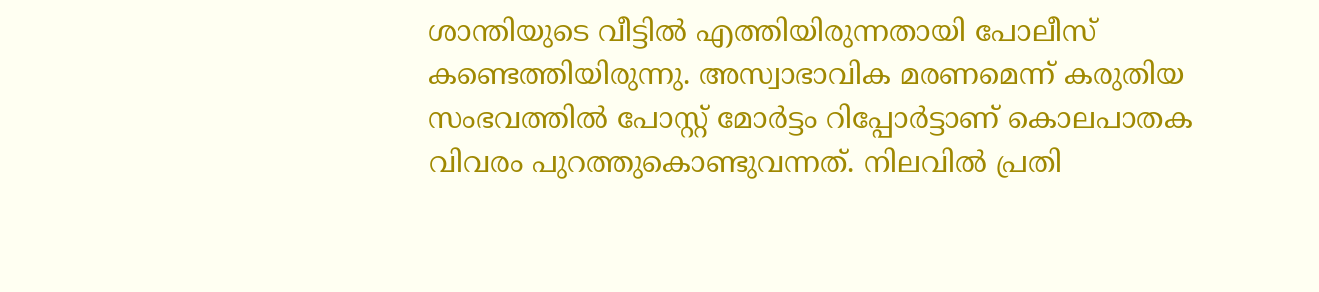ശാന്തിയുടെ വീട്ടിൽ എത്തിയിരുന്നതായി പോലീസ് കണ്ടെത്തിയിരുന്നു. അസ്വാഭാവിക മരണമെന്ന് കരുതിയ സംഭവത്തിൽ പോസ്റ്റ് മോർട്ടം റിപ്പോർട്ടാണ് കൊലപാതക വിവരം പുറത്തുകൊണ്ടുവന്നത്. നിലവിൽ പ്രതി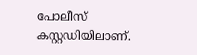പോലീസ് കസ്റ്റഡിയിലാണ്.